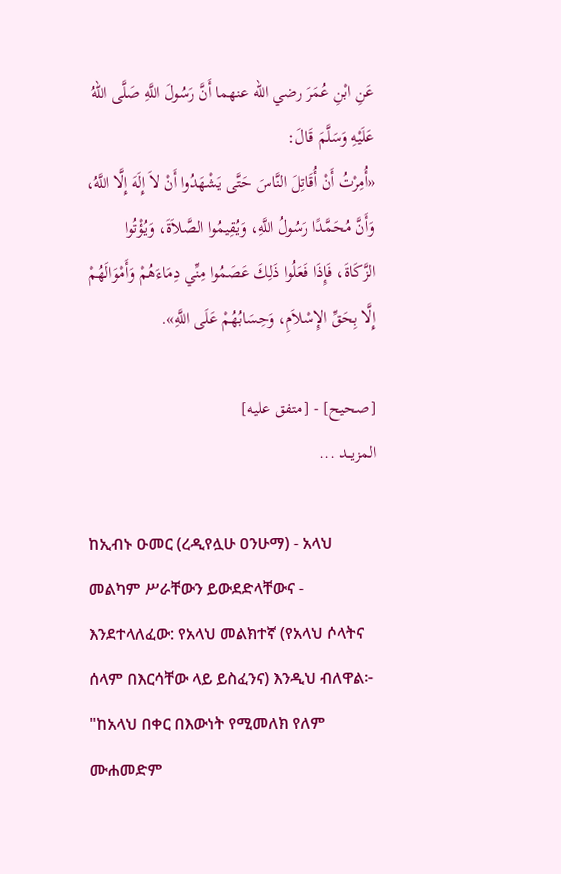عَنِ ابْنِ عُمَرَ رضي الله عنهما أَنَّ رَسُولَ اللَّهِ صَلَّى اللهُ عَلَيْهِ وَسَلَّمَ قَالَ:
«أُمِرْتُ أَنْ أُقَاتِلَ النَّاسَ حَتَّى يَشْهَدُوا أَنْ لاَ إِلَهَ إِلَّا اللَّهُ، وَأَنَّ مُحَمَّدًا رَسُولُ اللَّهِ، وَيُقِيمُوا الصَّلاَةَ، وَيُؤْتُوا الزَّكَاةَ، فَإِذَا فَعَلُوا ذَلِكَ عَصَمُوا مِنِّي دِمَاءَهُمْ وَأَمْوَالَهُمْ إِلَّا بِحَقِّ الإِسْلاَمِ، وَحِسَابُهُمْ عَلَى اللَّهِ».

[صحيح] - [متفق عليه]
المزيــد ...

ከኢብኑ ዑመር (ረዲየሏሁ ዐንሁማ) - አላህ መልካም ሥራቸውን ይውደድላቸውና - እንደተላለፈው: የአላህ መልክተኛ (የአላህ ሶላትና ሰላም በእርሳቸው ላይ ይስፈንና) እንዲህ ብለዋል፦
"ከአላህ በቀር በእውነት የሚመለክ የለም ሙሐመድም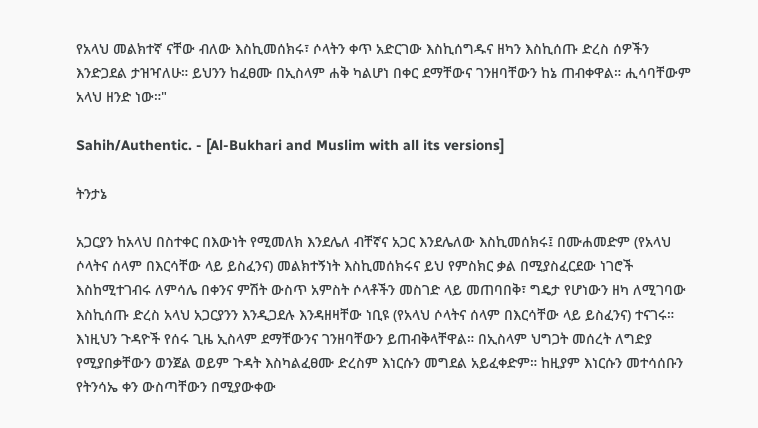የአላህ መልክተኛ ናቸው ብለው እስኪመሰክሩ፣ ሶላትን ቀጥ አድርገው እስኪሰግዱና ዘካን እስኪሰጡ ድረስ ሰዎችን እንድጋደል ታዝዣለሁ። ይህንን ከፈፀሙ በኢስላም ሐቅ ካልሆነ በቀር ደማቸውና ገንዘባቸውን ከኔ ጠብቀዋል። ሒሳባቸውም አላህ ዘንድ ነው።"

Sahih/Authentic. - [Al-Bukhari and Muslim with all its versions]

ትንታኔ

አጋርያን ከአላህ በስተቀር በእውነት የሚመለክ እንደሌለ ብቸኛና አጋር እንደሌለው እስኪመሰክሩ፤ በሙሐመድም (የአላህ ሶላትና ሰላም በእርሳቸው ላይ ይስፈንና) መልክተኝነት እስኪመሰክሩና ይህ የምስክር ቃል በሚያስፈርደው ነገሮች እስከሚተገብሩ ለምሳሌ በቀንና ምሽት ውስጥ አምስት ሶላቶችን መስገድ ላይ መጠባበቅ፣ ግዴታ የሆነውን ዘካ ለሚገባው እስኪሰጡ ድረስ አላህ አጋርያንን እንዲጋደሉ እንዳዘዛቸው ነቢዩ (የአላህ ሶላትና ሰላም በእርሳቸው ላይ ይስፈንና) ተናገሩ። እነዚህን ጉዳዮች የሰሩ ጊዜ ኢስላም ደማቸውንና ገንዘባቸውን ይጠብቅላቸዋል። በኢስላም ህግጋት መሰረት ለግድያ የሚያበቃቸውን ወንጀል ወይም ጉዳት እስካልፈፀሙ ድረስም እነርሱን መግደል አይፈቀድም። ከዚያም እነርሱን መተሳሰቡን የትንሳኤ ቀን ውስጣቸውን በሚያውቀው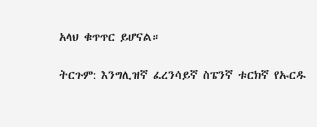አላህ ቁጥጥር ይሆናል።

ትርጉም: እንግሊዝኛ ፈረንሳይኛ ስፔንኛ ቱርክኛ የኡርዱ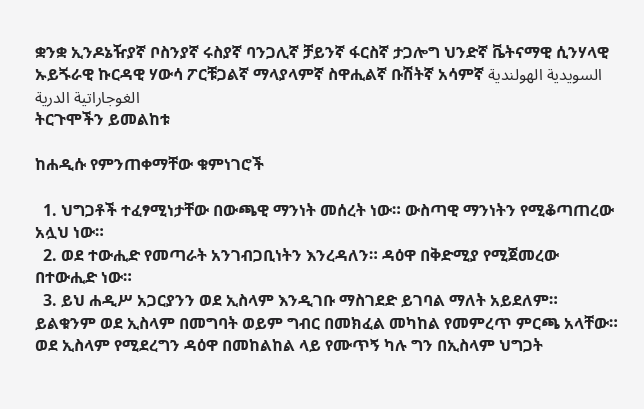ቋንቋ ኢንዶኔዥያኛ ቦስንያኛ ሩስያኛ ባንጋሊኛ ቻይንኛ ፋርስኛ ታጋሎግ ህንድኛ ቬትናማዊ ሲንሃላዊ ኡይጙራዊ ኩርዳዊ ሃውሳ ፖርቹጋልኛ ማላያላምኛ ስዋሒልኛ ቡሽትኛ አሳምኛ السويدية الهولندية الغوجاراتية الدرية
ትርጉሞችን ይመልከቱ

ከሐዲሱ የምንጠቀማቸው ቁምነገሮች

  1. ህግጋቶች ተፈፃሚነታቸው በውጫዊ ማንነት መሰረት ነው። ውስጣዊ ማንነትን የሚቆጣጠረው አሏህ ነው።
  2. ወደ ተውሒድ የመጣራት አንገብጋቢነትን እንረዳለን። ዳዕዋ በቅድሚያ የሚጀመረው በተውሒድ ነው።
  3. ይህ ሐዲሥ አጋርያንን ወደ ኢስላም እንዲገቡ ማስገደድ ይገባል ማለት አይደለም። ይልቁንም ወደ ኢስላም በመግባት ወይም ግብር በመክፈል መካከል የመምረጥ ምርጫ አላቸው። ወደ ኢስላም የሚደረግን ዳዕዋ በመከልከል ላይ የሙጥኝ ካሉ ግን በኢስላም ህግጋት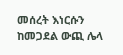መሰረት እነርሱን ከመጋደል ውጪ ሌላ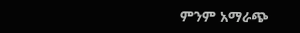ምንም አማራጭ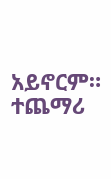አይኖርም።
ተጨማሪ